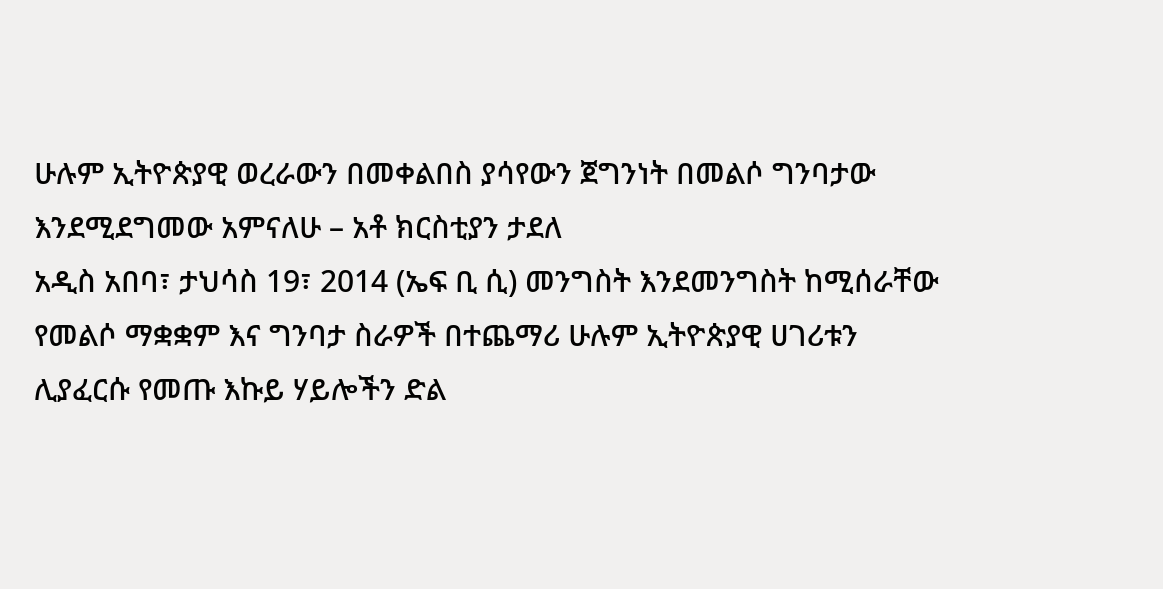ሁሉም ኢትዮጵያዊ ወረራውን በመቀልበስ ያሳየውን ጀግንነት በመልሶ ግንባታው እንደሚደግመው አምናለሁ – አቶ ክርስቲያን ታደለ
አዲስ አበባ፣ ታህሳስ 19፣ 2014 (ኤፍ ቢ ሲ) መንግስት እንደመንግስት ከሚሰራቸው የመልሶ ማቋቋም እና ግንባታ ስራዎች በተጨማሪ ሁሉም ኢትዮጵያዊ ሀገሪቱን ሊያፈርሱ የመጡ እኩይ ሃይሎችን ድል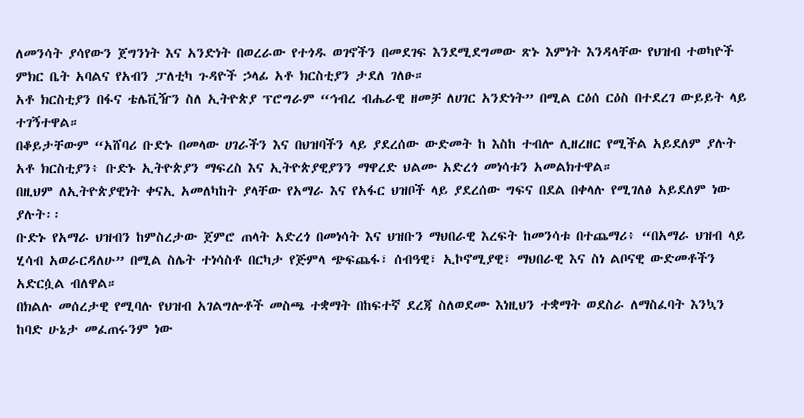ለመንሳት ያሳየውን ጀግንነት እና አንድነት በወረራው የተጎዱ ወገኖችን በመደገፍ እንደሚደግመው ጽኑ እምነት እንዳላቸው የህዝብ ተወካዮች ምክር ቤት አባልና የአብን ፓለቲካ ጉዳዮች ኃላፊ አቶ ክርስቲያን ታደለ ገለፁ።
አቶ ክርስቲያን በፋና ቴሌቪዥን ስለ ኢትዮጵያ ፕሮግራም “ኅብረ ብሔራዊ ዘመቻ ለሀገር አንድነት” በሚል ርዕሰ ርዕስ በተደረገ ውይይት ላይ ተገኝተዋል።
በቆይታቸውም “አሸባሪ ቡድኑ በመላው ሀገራችን እና በህዝባችን ላይ ያደረሰው ውድመት ከ እስከ ተብሎ ሊዘረዘር የሚችል አይደለም ያሉት አቶ ክርስቲያን፥ ቡድኑ ኢትዮጵያን ማፍረስ እና ኢትዮጵያዊያንን ማዋረድ ህልሙ አድረጎ መነሳቱን አመልክተዋል።
በዚህም ለኢትዮጵያዊነት ቀናኢ አመለካከት ያላቸው የአማራ እና የአፋር ህዝቦች ላይ ያደረሰው ግፍና በደል በቀላሉ የሚገለፅ አይደለም ነው ያሉት፡፡
ቡድኑ የአማራ ህዝብን ከምስረታው ጀምሮ ጠላት አድረጎ በመነሳት እና ህዝቡን ማህበራዊ እረፍት ከመንሳቱ በተጨማሪ፥ “በአማራ ህዝብ ላይ ሂሳብ አወራርዳለሁ” በሚል ስሌት ተነሳስቶ በርካታ የጅምላ ጭፍጨፋ፣ ሰብዓዊ፣ ኢኮኖሚያዊ፣ ማህበራዊ እና ስነ ልቦናዊ ውድመቶችን አድርሷል ብለዋል።
በክልሉ መሰረታዊ የሚባሉ የህዝብ አገልግሎቶች መስጫ ተቋማት በከፍተኛ ደረጃ ስለወደሙ እነዚህን ተቋማት ወደስራ ለማስፈባት እንኳን ከባድ ሁኔታ መፈጠሩንም ነው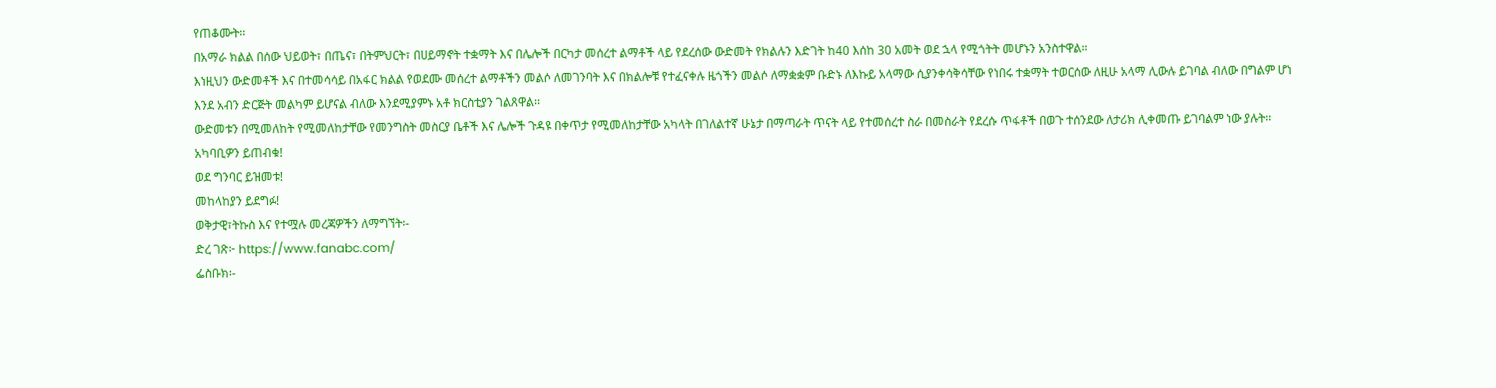የጠቆሙት፡፡
በአማራ ክልል በሰው ህይወት፣ በጤና፣ በትምህርት፣ በሀይማኖት ተቋማት እና በሌሎች በርካታ መሰረተ ልማቶች ላይ የደረሰው ውድመት የክልሉን እድገት ከ40 እሰከ 30 አመት ወደ ኋላ የሚጎትት መሆኑን አንስተዋል።
እነዚህን ውድመቶች እና በተመሳሳይ በአፋር ክልል የወደሙ መሰረተ ልማቶችን መልሶ ለመገንባት እና በክልሎቹ የተፈናቀሉ ዜጎችን መልሶ ለማቋቋም ቡድኑ ለእኩይ አላማው ሲያንቀሳቅሳቸው የነበሩ ተቋማት ተወርሰው ለዚሁ አላማ ሊውሉ ይገባል ብለው በግልም ሆነ እንደ አብን ድርጅት መልካም ይሆናል ብለው እንደሚያምኑ አቶ ክርስቲያን ገልጸዋል፡፡
ውድመቱን በሚመለከት የሚመለከታቸው የመንግስት መስርያ ቤቶች እና ሌሎች ጉዳዩ በቀጥታ የሚመለከታቸው አካላት በገለልተኛ ሁኔታ በማጣራት ጥናት ላይ የተመሰረተ ስራ በመስራት የደረሱ ጥፋቶች በወጉ ተሰንደው ለታሪክ ሊቀመጡ ይገባልም ነው ያሉት፡፡
አካባቢዎን ይጠብቁ!
ወደ ግንባር ይዝመቱ!
መከላከያን ይደግፉ!
ወቅታዊ፣ትኩስ እና የተሟሉ መረጃዎችን ለማግኘት፡-
ድረ ገጽ፦ https://www.fanabc.com/
ፌስቡክ፡-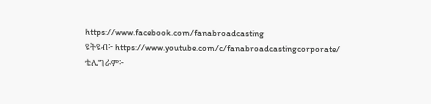https://www.facebook.com/fanabroadcasting
ዩትዩብ፦ https://www.youtube.com/c/fanabroadcastingcorporate/
ቴሌግራም፦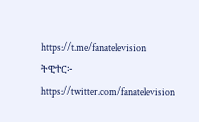https://t.me/fanatelevision
ትዊተር፦ https://twitter.com/fanatelevision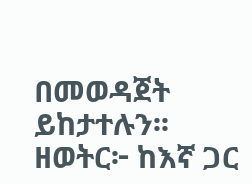በመወዳጀት ይከታተሉን፡፡
ዘወትር፦ ከእኛ ጋር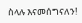ስላሉ እናመሰግናለን!